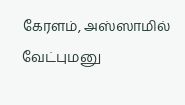கேரளம், அஸ்ஸாமில் வேட்புமனு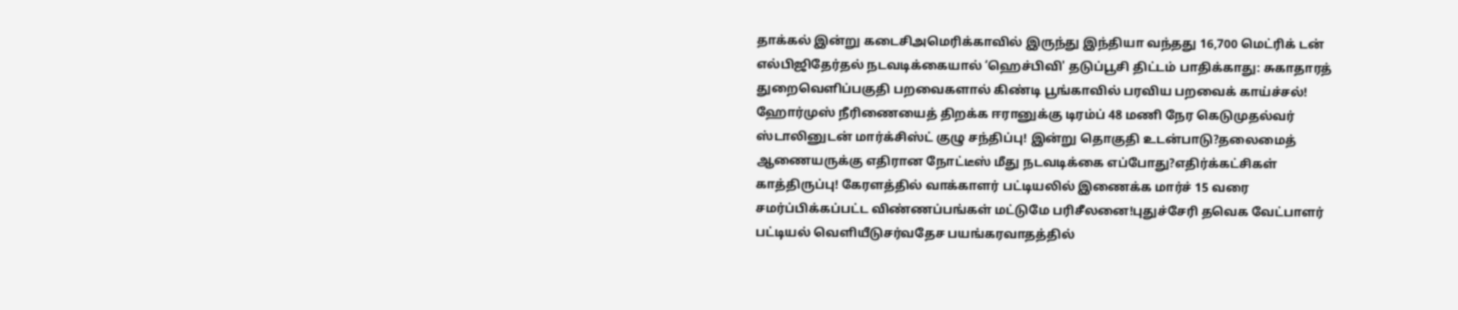தாக்கல் இன்று கடைசிஅமெரிக்காவில் இருந்து இந்தியா வந்தது 16,700 மெட்ரிக் டன் எல்பிஜிதேர்தல் நடவடிக்கையால் ‘ஹெச்பிவி' தடுப்பூசி திட்டம் பாதிக்காது: சுகாதாரத் துறைவெளிப்பகுதி பறவைகளால் கிண்டி பூங்காவில் பரவிய பறவைக் காய்ச்சல்! ஹோர்முஸ் நீரிணையைத் திறக்க ஈரானுக்கு டிரம்ப் 48 மணி நேர கெடுமுதல்வர் ஸ்டாலினுடன் மார்க்சிஸ்ட் குழு சந்திப்பு! இன்று தொகுதி உடன்பாடு?தலைமைத் ஆணையருக்கு எதிரான நோட்டீஸ் மீது நடவடிக்கை எப்போது?எதிர்க்கட்சிகள் காத்திருப்பு! கேரளத்தில் வாக்காளர் பட்டியலில் இணைக்க மார்ச் 15 வரை சமர்ப்பிக்கப்பட்ட விண்ணப்பங்கள் மட்டுமே பரிசீலனை!புதுச்சேரி தவெக வேட்பாளர் பட்டியல் வெளியீடுசர்வதேச பயங்கரவாதத்தில்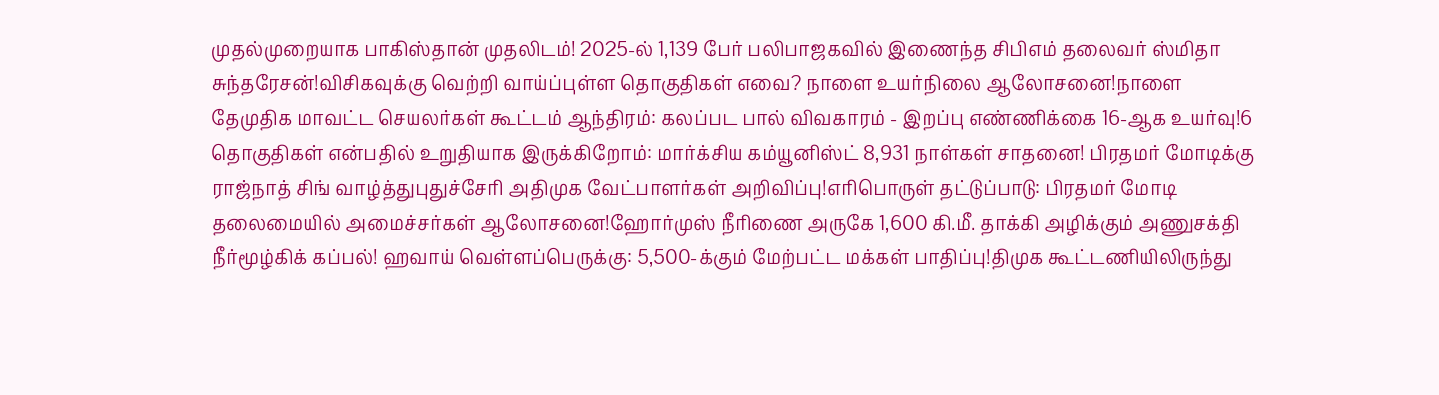முதல்முறையாக பாகிஸ்தான் முதலிடம்! 2025-ல் 1,139 பேர் பலிபாஜகவில் இணைந்த சிபிஎம் தலைவர் ஸ்மிதா சுந்தரேசன்!விசிகவுக்கு வெற்றி வாய்ப்புள்ள தொகுதிகள் எவை? நாளை உயர்நிலை ஆலோசனை!நாளை தேமுதிக மாவட்ட செயலர்கள் கூட்டம் ஆந்திரம்: கலப்பட பால் விவகாரம் - இறப்பு எண்ணிக்கை 16-ஆக உயர்வு!6 தொகுதிகள் என்பதில் உறுதியாக இருக்கிறோம்: மார்க்சிய கம்யூனிஸ்ட் 8,931 நாள்கள் சாதனை! பிரதமர் மோடிக்கு ராஜ்நாத் சிங் வாழ்த்துபுதுச்சேரி அதிமுக வேட்பாளர்கள் அறிவிப்பு!எரிபொருள் தட்டுப்பாடு: பிரதமர் மோடி தலைமையில் அமைச்சர்கள் ஆலோசனை!ஹோர்முஸ் நீரிணை அருகே 1,600 கி.மீ. தாக்கி அழிக்கும் அணுசக்தி நீர்மூழ்கிக் கப்பல்! ஹவாய் வெள்ளப்பெருக்கு: 5,500-க்கும் மேற்பட்ட மக்கள் பாதிப்பு!திமுக கூட்டணியிலிருந்து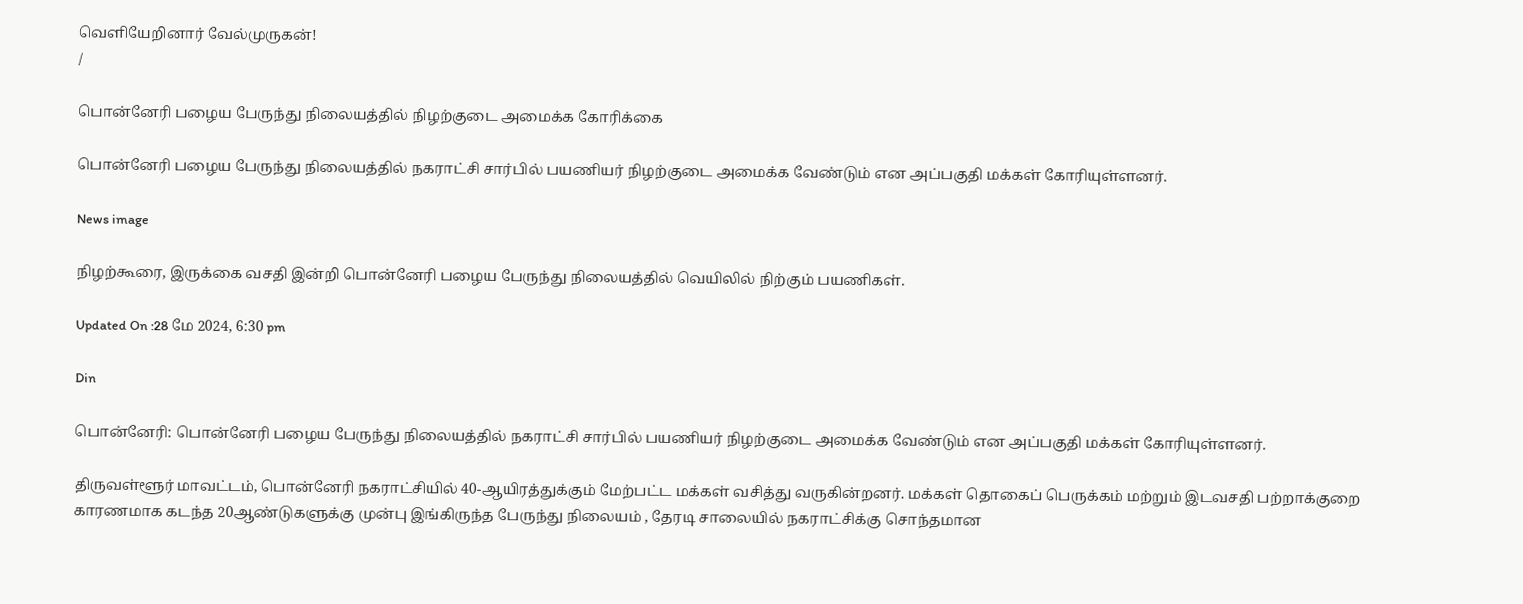வெளியேறினார் வேல்முருகன்!
/

பொன்னேரி பழைய பேருந்து நிலையத்தில் நிழற்குடை அமைக்க கோரிக்கை

பொன்னேரி பழைய பேருந்து நிலையத்தில் நகராட்சி சார்பில் பயணியர் நிழற்குடை அமைக்க வேண்டும் என அப்பகுதி மக்கள் கோரியுள்ளனர்.

News image

நிழற்கூரை, இருக்கை வசதி இன்றி பொன்னேரி பழைய பேருந்து நிலையத்தில் வெயிலில் நிற்கும் பயணிகள்.

Updated On :28 மே 2024, 6:30 pm

Din

பொன்னேரி: பொன்னேரி பழைய பேருந்து நிலையத்தில் நகராட்சி சார்பில் பயணியர் நிழற்குடை அமைக்க வேண்டும் என அப்பகுதி மக்கள் கோரியுள்ளனர்.

திருவள்ளூர் மாவட்டம், பொன்னேரி நகராட்சியில் 40-ஆயிரத்துக்கும் மேற்பட்ட மக்கள் வசித்து வருகின்றனர். மக்கள் தொகைப் பெருக்கம் மற்றும் இடவசதி பற்றாக்குறை காரணமாக கடந்த 20ஆண்டுகளுக்கு முன்பு இங்கிருந்த பேருந்து நிலையம் , தேரடி சாலையில் நகராட்சிக்கு சொந்தமான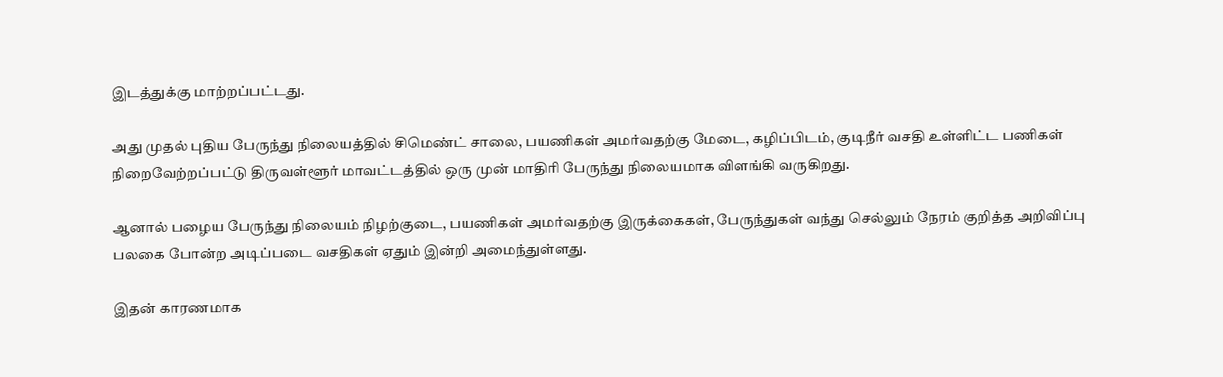இடத்துக்கு மாற்றப்பட்டது.

அது முதல் புதிய பேருந்து நிலையத்தில் சிமெண்ட் சாலை, பயணிகள் அமர்வதற்கு மேடை, கழிப்பிடம், குடிநீர் வசதி உள்ளிட்ட பணிகள் நிறைவேற்றப்பட்டு திருவள்ளூர் மாவட்டத்தில் ஒரு முன் மாதிரி பேருந்து நிலையமாக விளங்கி வருகிறது.

ஆனால் பழைய பேருந்து நிலையம் நிழற்குடை, பயணிகள் அமர்வதற்கு இருக்கைகள், பேருந்துகள் வந்து செல்லும் நேரம் குறித்த அறிவிப்பு பலகை போன்ற அடிப்படை வசதிகள் ஏதும் இன்றி அமைந்துள்ளது.

இதன் காரணமாக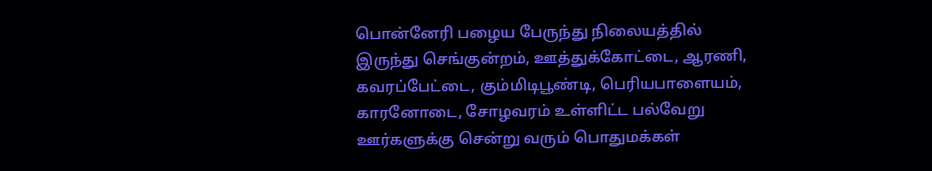பொன்னேரி பழைய பேருந்து நிலையத்தில் இருந்து செங்குன்றம், ஊத்துக்கோட்டை, ஆரணி, கவரப்பேட்டை, கும்மிடிபூண்டி, பெரியபாளையம், காரனோடை, சோழவரம் உள்ளிட்ட பல்வேறு ஊர்களுக்கு சென்று வரும் பொதுமக்கள்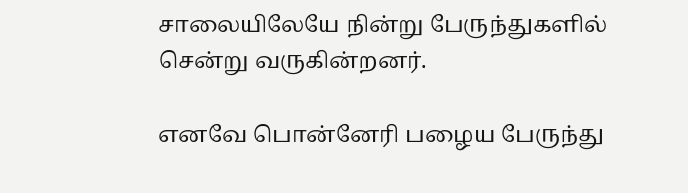சாலையிலேயே நின்று பேருந்துகளில் சென்று வருகின்றனர்.

எனவே பொன்னேரி பழைய பேருந்து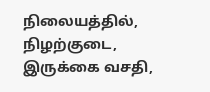நிலையத்தில், நிழற்குடை, இருக்கை வசதி,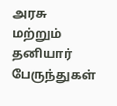அரசு மற்றும் தனியார் பேருந்துகள்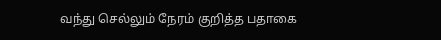வந்து செல்லும் நேரம் குறித்த பதாகை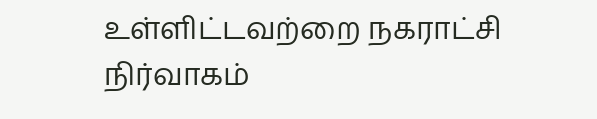உள்ளிட்டவற்றை நகராட்சி நிர்வாகம்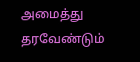அமைத்து தரவேண்டும்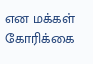என மக்கள் கோரிக்கை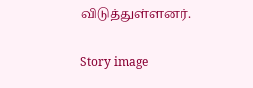விடுத்துள்ளனர்.

Story image